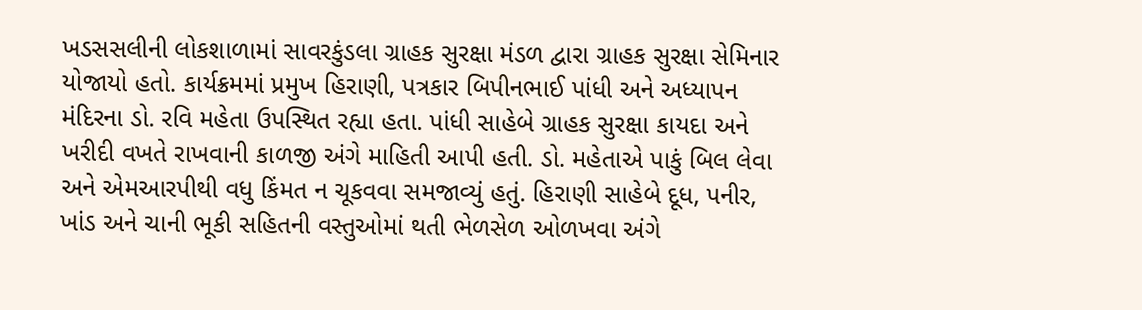ખડસસલીની લોકશાળામાં સાવરકુંડલા ગ્રાહક સુરક્ષા મંડળ દ્વારા ગ્રાહક સુરક્ષા સેમિનાર યોજાયો હતો. કાર્યક્રમમાં પ્રમુખ હિરાણી, પત્રકાર બિપીનભાઈ પાંધી અને અધ્યાપન મંદિરના ડો. રવિ મહેતા ઉપસ્થિત રહ્યા હતા. પાંધી સાહેબે ગ્રાહક સુરક્ષા કાયદા અને ખરીદી વખતે રાખવાની કાળજી અંગે માહિતી આપી હતી. ડો. મહેતાએ પાકું બિલ લેવા અને એમઆરપીથી વધુ કિંમત ન ચૂકવવા સમજાવ્યું હતું. હિરાણી સાહેબે દૂધ, પનીર, ખાંડ અને ચાની ભૂકી સહિતની વસ્તુઓમાં થતી ભેળસેળ ઓળખવા અંગે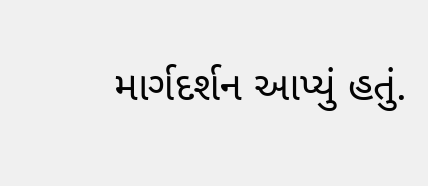માર્ગદર્શન આપ્યું હતું.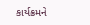કાર્યક્રમને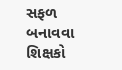સફળ બનાવવા શિક્ષકો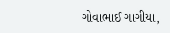ગોવાભાઈ ગાગીયા,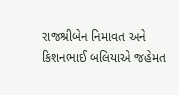રાજશ્રીબેન નિમાવત અને કિશનભાઈ બલિયાએ જહેમત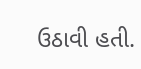ઉઠાવી હતી.